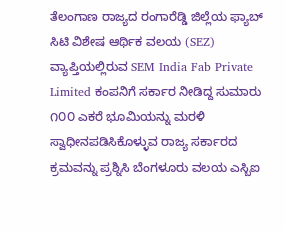ತೆಲಂಗಾಣ ರಾಜ್ಯದ ರಂಗಾರೆಡ್ಡಿ ಜಿಲ್ಲೆಯ ಫ್ಯಾಬ್ ಸಿಟಿ ವಿಶೇಷ ಆರ್ಥಿಕ ವಲಯ (SEZ) ವ್ಯಾಪ್ತಿಯಲ್ಲಿರುವ SEM India Fab Private Limited ಕಂಪನಿಗೆ ಸರ್ಕಾರ ನೀಡಿದ್ದ ಸುಮಾರು ೧೦೦ ಎಕರೆ ಭೂಮಿಯನ್ನು ಮರಳಿ ಸ್ವಾಧೀನಪಡಿಸಿಕೊಳ್ಳುವ ರಾಜ್ಯ ಸರ್ಕಾರದ ಕ್ರಮವನ್ನು ಪ್ರಶ್ನಿಸಿ ಬೆಂಗಳೂರು ವಲಯ ಎಸ್ಬಿಐ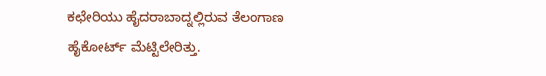ಕಛೇರಿಯು ಹೈದರಾಬಾದ್ನಲ್ಲಿರುವ ತೆಲಂಗಾಣ ಹೈಕೋರ್ಟ್ ಮೆಟ್ಟಿಲೇರಿತ್ತು.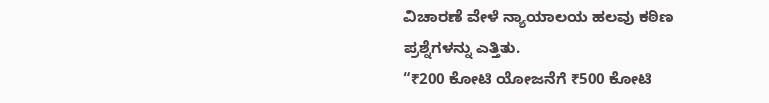ವಿಚಾರಣೆ ವೇಳೆ ನ್ಯಾಯಾಲಯ ಹಲವು ಕಠಿಣ ಪ್ರಶ್ನೆಗಳನ್ನು ಎತ್ತಿತು.
“₹200 ಕೋಟಿ ಯೋಜನೆಗೆ ₹500 ಕೋಟಿ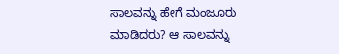ಸಾಲವನ್ನು ಹೇಗೆ ಮಂಜೂರು ಮಾಡಿದರು? ಆ ಸಾಲವನ್ನು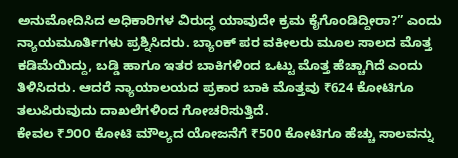ಅನುಮೋದಿಸಿದ ಅಧಿಕಾರಿಗಳ ವಿರುದ್ಧ ಯಾವುದೇ ಕ್ರಮ ಕೈಗೊಂಡಿದ್ದೀರಾ?” ಎಂದು ನ್ಯಾಯಮೂರ್ತಿಗಳು ಪ್ರಶ್ನಿಸಿದರು. ಬ್ಯಾಂಕ್ ಪರ ವಕೀಲರು ಮೂಲ ಸಾಲದ ಮೊತ್ತ ಕಡಿಮೆಯಿದ್ದು, ಬಡ್ಡಿ ಹಾಗೂ ಇತರ ಬಾಕಿಗಳಿಂದ ಒಟ್ಟು ಮೊತ್ತ ಹೆಚ್ಚಾಗಿದೆ ಎಂದು ತಿಳಿಸಿದರು. ಆದರೆ ನ್ಯಾಯಾಲಯದ ಪ್ರಕಾರ ಬಾಕಿ ಮೊತ್ತವು ₹624 ಕೋಟಿಗೂ ತಲುಪಿರುವುದು ದಾಖಲೆಗಳಿಂದ ಗೋಚರಿಸುತ್ತಿದೆ.
ಕೇವಲ ₹೨೦೦ ಕೋಟಿ ಮೌಲ್ಯದ ಯೋಜನೆಗೆ ₹500 ಕೋಟಿಗೂ ಹೆಚ್ಚು ಸಾಲವನ್ನು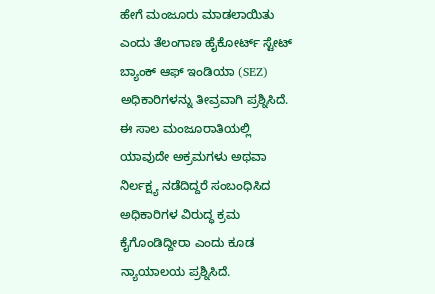ಹೇಗೆ ಮಂಜೂರು ಮಾಡಲಾಯಿತು ಎಂದು ತೆಲಂಗಾಣ ಹೈಕೋರ್ಟ್ ಸ್ಟೇಟ್ ಬ್ಯಾಂಕ್ ಆಫ್ ಇಂಡಿಯಾ (SEZ) ಅಧಿಕಾರಿಗಳನ್ನು ತೀವ್ರವಾಗಿ ಪ್ರಶ್ನಿಸಿದೆ. ಈ ಸಾಲ ಮಂಜೂರಾತಿಯಲ್ಲಿ ಯಾವುದೇ ಅಕ್ರಮಗಳು ಅಥವಾ ನಿರ್ಲಕ್ಷ್ಯ ನಡೆದಿದ್ದರೆ ಸಂಬಂಧಿಸಿದ ಅಧಿಕಾರಿಗಳ ವಿರುದ್ಧ ಕ್ರಮ ಕೈಗೊಂಡಿದ್ದೀರಾ ಎಂದು ಕೂಡ ನ್ಯಾಯಾಲಯ ಪ್ರಶ್ನಿಸಿದೆ.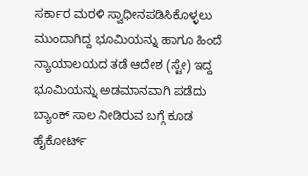ಸರ್ಕಾರ ಮರಳಿ ಸ್ವಾಧೀನಪಡಿಸಿಕೊಳ್ಳಲು ಮುಂದಾಗಿದ್ದ ಭೂಮಿಯನ್ನು ಹಾಗೂ ಹಿಂದೆ ನ್ಯಾಯಾಲಯದ ತಡೆ ಆದೇಶ (ಸ್ಟೇ) ಇದ್ದ ಭೂಮಿಯನ್ನು ಅಡಮಾನವಾಗಿ ಪಡೆದು ಬ್ಯಾಂಕ್ ಸಾಲ ನೀಡಿರುವ ಬಗ್ಗೆ ಕೂಡ ಹೈಕೋರ್ಟ್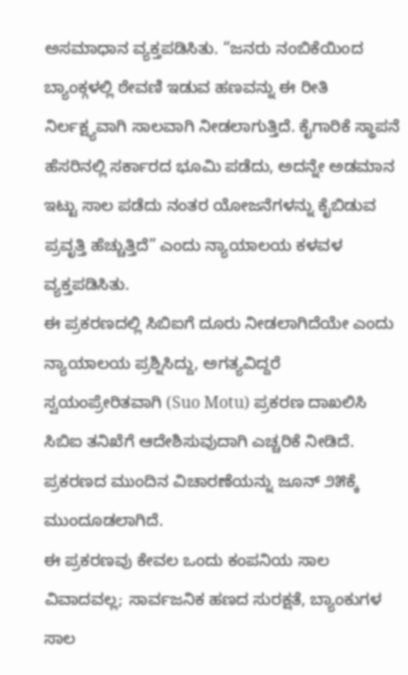ಅಸಮಾಧಾನ ವ್ಯಕ್ತಪಡಿಸಿತು. “ಜನರು ನಂಬಿಕೆಯಿಂದ ಬ್ಯಾಂಕ್ಗಳಲ್ಲಿ ಠೇವಣಿ ಇಡುವ ಹಣವನ್ನು ಈ ರೀತಿ ನಿರ್ಲಕ್ಷ್ಯವಾಗಿ ಸಾಲವಾಗಿ ನೀಡಲಾಗುತ್ತಿದೆ. ಕೈಗಾರಿಕೆ ಸ್ಥಾಪನೆ ಹೆಸರಿನಲ್ಲಿ ಸರ್ಕಾರದ ಭೂಮಿ ಪಡೆದು, ಅದನ್ನೇ ಅಡಮಾನ ಇಟ್ಟು ಸಾಲ ಪಡೆದು ನಂತರ ಯೋಜನೆಗಳನ್ನು ಕೈಬಿಡುವ ಪ್ರವೃತ್ತಿ ಹೆಚ್ಚುತ್ತಿದೆ” ಎಂದು ನ್ಯಾಯಾಲಯ ಕಳವಳ ವ್ಯಕ್ತಪಡಿಸಿತು.
ಈ ಪ್ರಕರಣದಲ್ಲಿ ಸಿಬಿಐಗೆ ದೂರು ನೀಡಲಾಗಿದೆಯೇ ಎಂದು ನ್ಯಾಯಾಲಯ ಪ್ರಶ್ನಿಸಿದ್ದು, ಅಗತ್ಯವಿದ್ದರೆ ಸ್ವಯಂಪ್ರೇರಿತವಾಗಿ (Suo Motu) ಪ್ರಕರಣ ದಾಖಲಿಸಿ ಸಿಬಿಐ ತನಿಖೆಗೆ ಆದೇಶಿಸುವುದಾಗಿ ಎಚ್ಚರಿಕೆ ನೀಡಿದೆ. ಪ್ರಕರಣದ ಮುಂದಿನ ವಿಚಾರಣೆಯನ್ನು ಜೂನ್ ೨೫ಕ್ಕೆ ಮುಂದೂಡಲಾಗಿದೆ.
ಈ ಪ್ರಕರಣವು ಕೇವಲ ಒಂದು ಕಂಪನಿಯ ಸಾಲ ವಿವಾದವಲ್ಲ; ಸಾರ್ವಜನಿಕ ಹಣದ ಸುರಕ್ಷತೆ, ಬ್ಯಾಂಕುಗಳ ಸಾಲ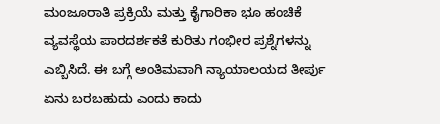ಮಂಜೂರಾತಿ ಪ್ರಕ್ರಿಯೆ ಮತ್ತು ಕೈಗಾರಿಕಾ ಭೂ ಹಂಚಿಕೆ ವ್ಯವಸ್ಥೆಯ ಪಾರದರ್ಶಕತೆ ಕುರಿತು ಗಂಭೀರ ಪ್ರಶ್ನೆಗಳನ್ನು ಎಬ್ಬಿಸಿದೆ. ಈ ಬಗ್ಗೆ ಅಂತಿಮವಾಗಿ ನ್ಯಾಯಾಲಯದ ತೀರ್ಪು ಏನು ಬರಬಹುದು ಎಂದು ಕಾದು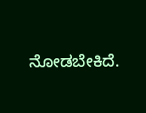ನೋಡಬೇಕಿದೆ.